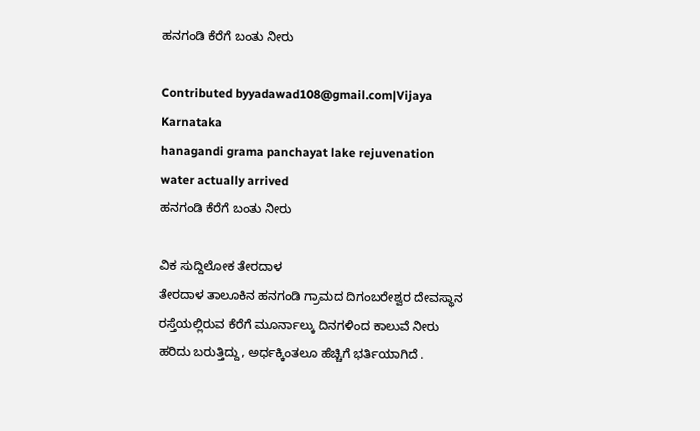ಹನಗಂಡಿ ಕೆರೆಗೆ ಬಂತು ನೀರು

Contributed byyadawad108@gmail.com|Vijaya Karnataka
hanagandi grama panchayat lake rejuvenation water actually arrived
ಹನಗಂಡಿ ಕೆರೆಗೆ ಬಂತು ನೀರು

ವಿಕ ಸುದ್ದಿಲೋಕ ತೇರದಾಳ
ತೇರದಾಳ ತಾಲೂಕಿನ ಹನಗಂಡಿ ಗ್ರಾಮದ ದಿಗಂಬರೇಶ್ವರ ದೇವಸ್ಥಾನ ರಸ್ತೆಯಲ್ಲಿರುವ ಕೆರೆಗೆ ಮೂರ್ನಾಲ್ಕು ದಿನಗಳಿಂದ ಕಾಲುವೆ ನೀರು ಹರಿದು ಬರುತ್ತಿದ್ದು, ಅರ್ಧಕ್ಕಿಂತಲೂ ಹೆಚ್ಚಿಗೆ ಭರ್ತಿಯಾಗಿದೆ .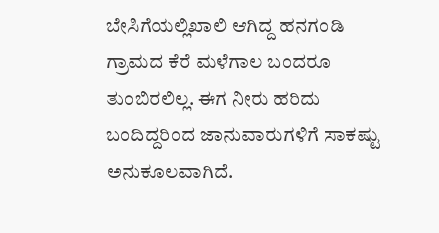ಬೇಸಿಗೆಯಲ್ಲಿಖಾಲಿ ಆಗಿದ್ದ ಹನಗಂಡಿ ಗ್ರಾಮದ ಕೆರೆ ಮಳೆಗಾಲ ಬಂದರೂ ತುಂಬಿರಲಿಲ್ಲ. ಈಗ ನೀರು ಹರಿದು ಬಂದಿದ್ದರಿಂದ ಜಾನುವಾರುಗಳಿಗೆ ಸಾಕಷ್ಟು ಅನುಕೂಲವಾಗಿದೆ.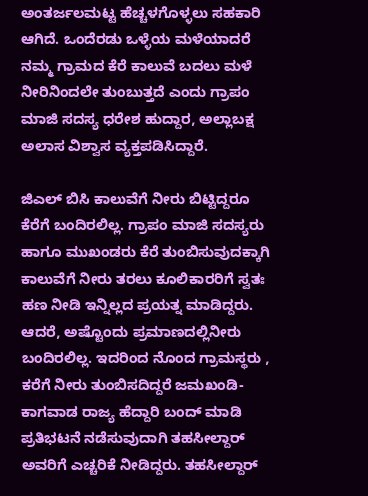ಅಂತರ್ಜಲಮಟ್ಟ ಹೆಚ್ಚಳಗೊಳ್ಳಲು ಸಹಕಾರಿ ಆಗಿದೆ. ಒಂದೆರಡು ಒಳ್ಳೆಯ ಮಳೆಯಾದರೆ ನಮ್ಮ ಗ್ರಾಮದ ಕೆರೆ ಕಾಲುವೆ ಬದಲು ಮಳೆ ನೀರಿನಿಂದಲೇ ತುಂಬುತ್ತದೆ ಎಂದು ಗ್ರಾಪಂ ಮಾಜಿ ಸದಸ್ಯ ಧರೇಶ ಹುದ್ದಾರ, ಅಲ್ಲಾಬಕ್ಷ ಅಲಾಸ ವಿಶ್ವಾಸ ವ್ಯಕ್ತಪಡಿಸಿದ್ದಾರೆ.

ಜಿಎಲ್ ಬಿಸಿ ಕಾಲುವೆಗೆ ನೀರು ಬಿಟ್ಟಿದ್ದರೂ ಕೆರೆಗೆ ಬಂದಿರಲಿಲ್ಲ. ಗ್ರಾಪಂ ಮಾಜಿ ಸದಸ್ಯರು ಹಾಗೂ ಮುಖಂಡರು ಕೆರೆ ತುಂಬಿಸುವುದಕ್ಕಾಗಿ ಕಾಲುವೆಗೆ ನೀರು ತರಲು ಕೂಲಿಕಾರರಿಗೆ ಸ್ವತಃ ಹಣ ನೀಡಿ ಇನ್ನಿಲ್ಲದ ಪ್ರಯತ್ನ ಮಾಡಿದ್ದರು. ಆದರೆ, ಅಷ್ಟೊಂದು ಪ್ರಮಾಣದಲ್ಲಿನೀರು ಬಂದಿರಲಿಲ್ಲ. ಇದರಿಂದ ನೊಂದ ಗ್ರಾಮಸ್ಥರು , ಕರೆಗೆ ನೀರು ತುಂಬಿಸದಿದ್ದರೆ ಜಮಖಂಡಿ-ಕಾಗವಾಡ ರಾಜ್ಯ ಹೆದ್ದಾರಿ ಬಂದ್ ಮಾಡಿ ಪ್ರತಿಭಟನೆ ನಡೆಸುವುದಾಗಿ ತಹಸೀಲ್ದಾರ್ ಅವರಿಗೆ ಎಚ್ಚರಿಕೆ ನೀಡಿದ್ದರು. ತಹಸೀಲ್ದಾರ್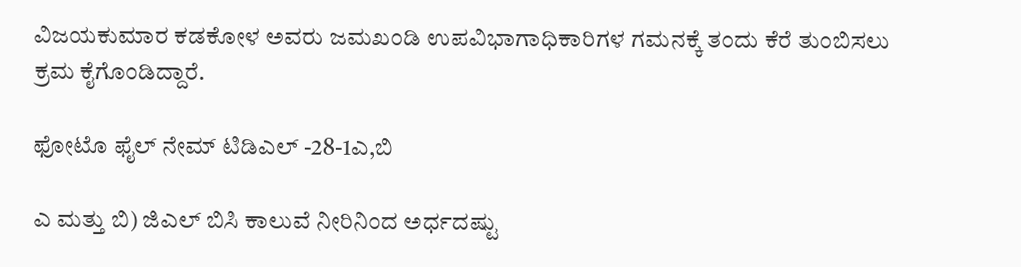ವಿಜಯಕುಮಾರ ಕಡಕೋಳ ಅವರು ಜಮಖಂಡಿ ಉಪವಿಭಾಗಾಧಿಕಾರಿಗಳ ಗಮನಕ್ಕೆ ತಂದು ಕೆರೆ ತುಂಬಿಸಲು ಕ್ರಮ ಕೈಗೊಂಡಿದ್ದಾರೆ.

ಫೋಟೊ ಫೈಲ್ ನೇಮ್ ಟಿಡಿಎಲ್ -28-1ಎ,ಬಿ

ಎ ಮತ್ತು ಬಿ) ಜಿಎಲ್ ಬಿಸಿ ಕಾಲುವೆ ನೀರಿನಿಂದ ಅರ್ಧದಷ್ಟು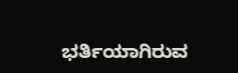ಭರ್ತಿಯಾಗಿರುವ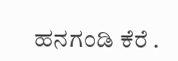ಹನಗಂಡಿ ಕೆರೆ .